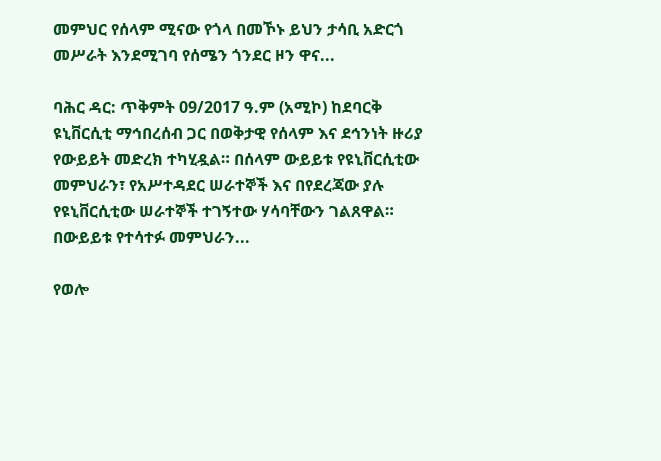መምህር የሰላም ሚናው የጎላ በመኾኑ ይህን ታሳቢ አድርጎ መሥራት እንደሚገባ የሰሜን ጎንደር ዞን ዋና...

ባሕር ዳር: ጥቅምት 09/2017 ዓ.ም (አሚኮ) ከደባርቅ ዩኒቨርሲቲ ማኅበረሰብ ጋር በወቅታዊ የሰላም እና ደኅንነት ዙሪያ የውይይት መድረክ ተካሂዷል። በሰላም ውይይቱ የዩኒቨርሲቲው መምህራን፣ የአሥተዳደር ሠራተኞች እና በየደረጃው ያሉ የዩኒቨርሲቲው ሠራተኞች ተገኝተው ሃሳባቸውን ገልጸዋል። በውይይቱ የተሳተፉ መምህራን...

የወሎ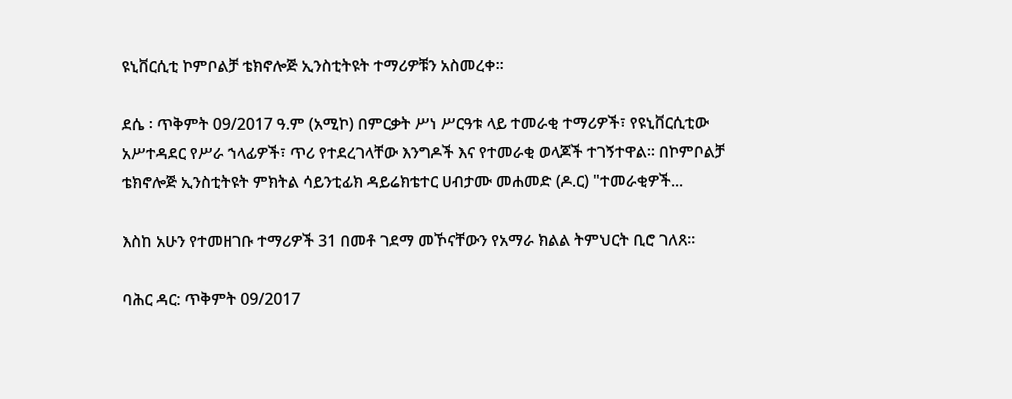ዩኒቨርሲቲ ኮምቦልቻ ቴክኖሎጅ ኢንስቲትዩት ተማሪዎቹን አስመረቀ።

ደሴ ፡ ጥቅምት 09/2017 ዓ.ም (አሚኮ) በምርቃት ሥነ ሥርዓቱ ላይ ተመራቂ ተማሪዎች፣ የዩኒቨርሲቲው አሥተዳደር የሥራ ኀላፊዎች፣ ጥሪ የተደረገላቸው እንግዶች እና የተመራቂ ወላጆች ተገኝተዋል። በኮምቦልቻ ቴክኖሎጅ ኢንስቲትዩት ምክትል ሳይንቲፊክ ዳይሬክቴተር ሀብታሙ መሐመድ (ዶ.ር) "ተመራቂዎች...

እስከ አሁን የተመዘገቡ ተማሪዎች 31 በመቶ ገደማ መኾናቸውን የአማራ ክልል ትምህርት ቢሮ ገለጸ፡፡

ባሕር ዳር: ጥቅምት 09/2017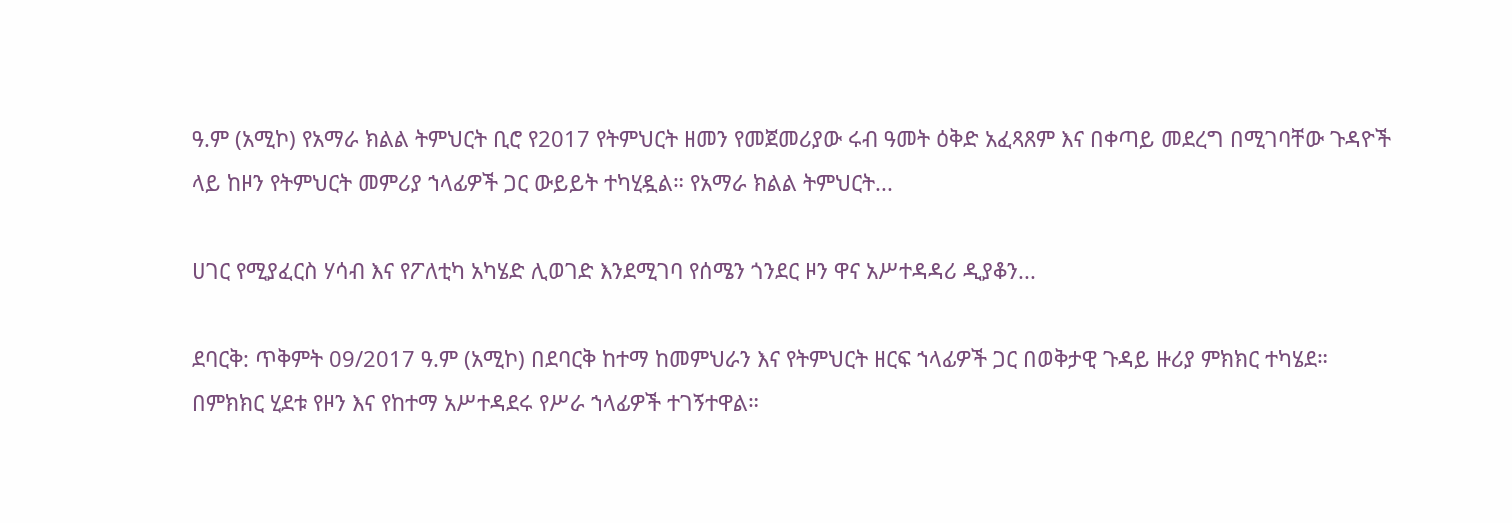ዓ.ም (አሚኮ) የአማራ ክልል ትምህርት ቢሮ የ2017 የትምህርት ዘመን የመጀመሪያው ሩብ ዓመት ዕቅድ አፈጻጸም እና በቀጣይ መደረግ በሚገባቸው ጉዳዮች ላይ ከዞን የትምህርት መምሪያ ኀላፊዎች ጋር ውይይት ተካሂዷል። የአማራ ክልል ትምህርት...

ሀገር የሚያፈርስ ሃሳብ እና የፖለቲካ አካሄድ ሊወገድ እንደሚገባ የሰሜን ጎንደር ዞን ዋና አሥተዳዳሪ ዲያቆን...

ደባርቅ: ጥቅምት 09/2017 ዓ.ም (አሚኮ) በደባርቅ ከተማ ከመምህራን እና የትምህርት ዘርፍ ኀላፊዎች ጋር በወቅታዊ ጉዳይ ዙሪያ ምክክር ተካሄደ። በምክክር ሂደቱ የዞን እና የከተማ አሥተዳደሩ የሥራ ኀላፊዎች ተገኝተዋል።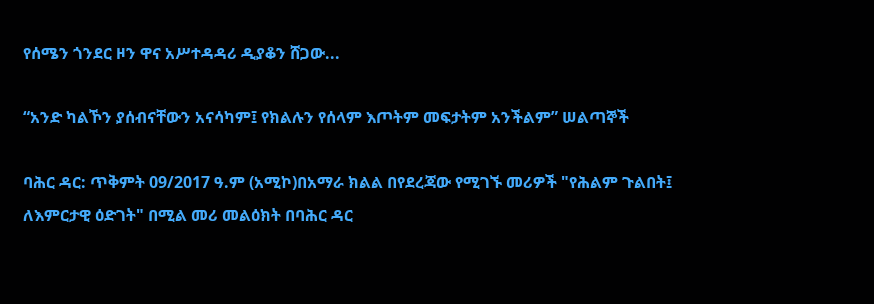የሰሜን ጎንደር ዞን ዋና አሥተዳዳሪ ዲያቆን ሸጋው...

“አንድ ካልኾን ያሰብናቸውን አናሳካም፤ የክልሉን የሰላም እጦትም መፍታትም አንችልም” ሠልጣኞች

ባሕር ዳር: ጥቅምት 09/2017 ዓ.ም (አሚኮ)በአማራ ክልል በየደረጃው የሚገኙ መሪዎች "የሕልም ጉልበት፤ ለእምርታዊ ዕድገት" በሚል መሪ መልዕክት በባሕር ዳር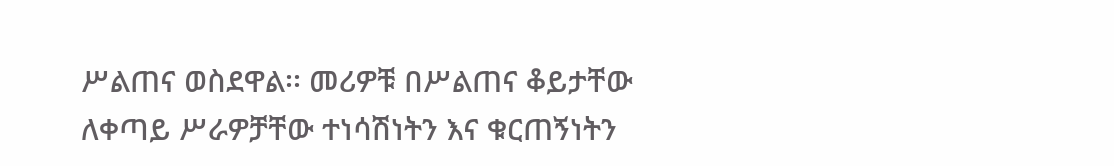ሥልጠና ወስደዋል፡፡ መሪዎቹ በሥልጠና ቆይታቸው ለቀጣይ ሥራዎቻቸው ተነሳሽነትን እና ቁርጠኝነትን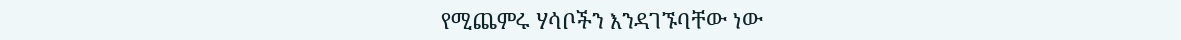የሚጨምሩ ሃሳቦችን እንዳገኙባቸው ነው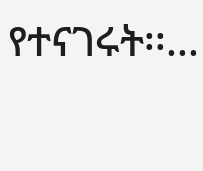የተናገሩት፡፡...